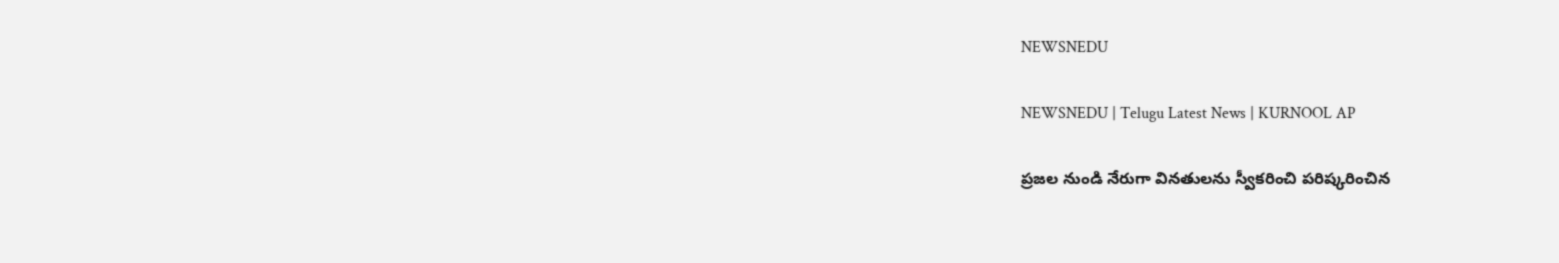NEWSNEDU

NEWSNEDU | Telugu Latest News | KURNOOL AP

ప్రజల నుండి నేరుగా వినతులను స్వీకరించి పరిష్కరించిన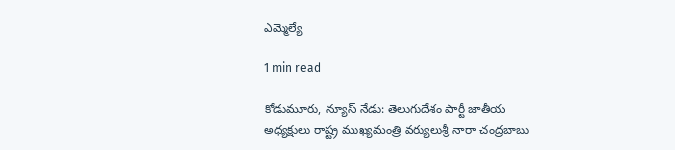ఎమ్మెల్యే

1 min read

కోడుమూరు, న్యూస్ నేడు: తెలుగుదేశం పార్టీ జాతీయ అధ్యక్షులు రాష్ట్ర ముఖ్యమంత్రి వర్యులుశ్రీ నారా చంద్రబాబు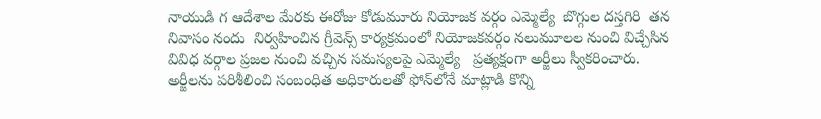నాయుడి గ ఆదేశాల మేరకు ఈరోజు కోడుమూరు నియోజక వర్గం ఎమ్మెల్యే  బొగ్గుల దస్తగిరి  తన నివాసం నందు  నిర్వహించిన గ్రీవెన్స్ కార్యక్రమంలో నియోజకవర్గం నలుమూలల నుంచి విచ్చేసిన వివిధ వర్గాల ప్రజల నుంచి వచ్చిన సమస్యలపై ఎమ్మెల్యే   ప్రత్యక్షంగా అర్జీలు స్వీకరించారు. అర్జీలను పరిశీలించి సంబంధిత అధికారులతో ఫోన్‌లోనే మాట్లాడి కొన్ని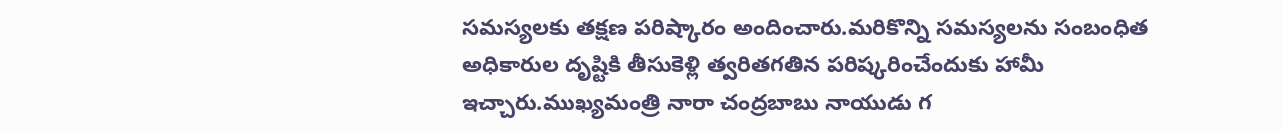సమస్యలకు తక్షణ పరిష్కారం అందించారు.మరికొన్ని సమస్యలను సంబంధిత అధికారుల దృష్టికి తీసుకెళ్లి త్వరితగతిన పరిష్కరించేందుకు హామీ ఇచ్చారు.ముఖ్యమంత్రి నారా చంద్రబాబు నాయుడు గ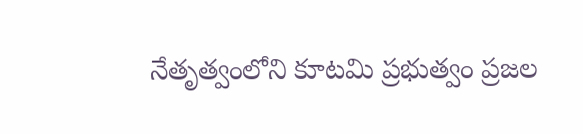నేతృత్వంలోని కూటమి ప్రభుత్వం ప్రజల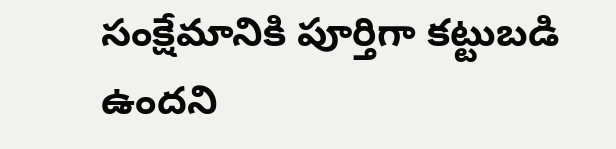సంక్షేమానికి పూర్తిగా కట్టుబడి ఉందని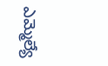ఎమ్మెల్యే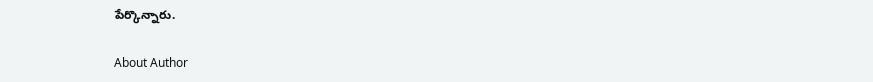పేర్కొన్నారు.

About Author